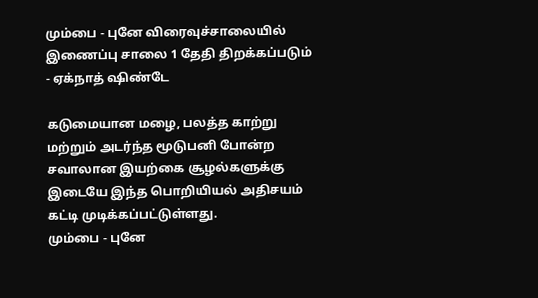மும்பை - புனே விரைவுச்சாலையில் இணைப்பு சாலை 1 தேதி திறக்கப்படும் - ஏக்நாத் ஷிண்டே

கடுமையான மழை, பலத்த காற்று மற்றும் அடர்ந்த மூடுபனி போன்ற சவாலான இயற்கை சூழல்களுக்கு இடையே இந்த பொறியியல் அதிசயம் கட்டி முடிக்கப்பட்டுள்ளது.
மும்பை - புனே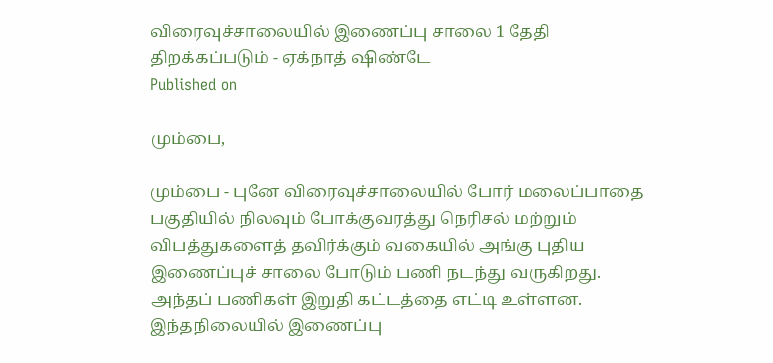விரைவுச்சாலையில் இணைப்பு சாலை 1 தேதி திறக்கப்படும் - ஏக்நாத் ஷிண்டே
Published on

மும்பை,

மும்பை - புனே விரைவுச்சாலையில் போர் மலைப்பாதை பகுதியில் நிலவும் போக்குவரத்து நெரிசல் மற்றும் விபத்துகளைத் தவிர்க்கும் வகையில் அங்கு புதிய இணைப்புச் சாலை போடும் பணி நடந்து வருகிறது. அந்தப் பணிகள் இறுதி கட்டத்தை எட்டி உள்ளன. இந்தநிலையில் இணைப்பு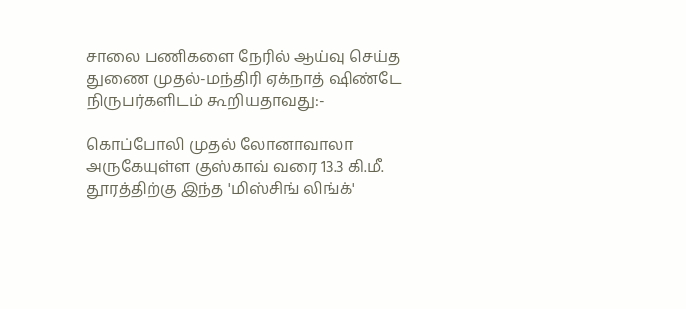சாலை பணிகளை நேரில் ஆய்வு செய்த துணை முதல்-மந்திரி ஏக்நாத் ஷிண்டே நிருபர்களிடம் கூறியதாவது:-

கொப்போலி முதல் லோனாவாலா அருகேயுள்ள குஸ்காவ் வரை 13.3 கி.மீ. தூரத்திற்கு இந்த 'மிஸ்சிங் லிங்க்'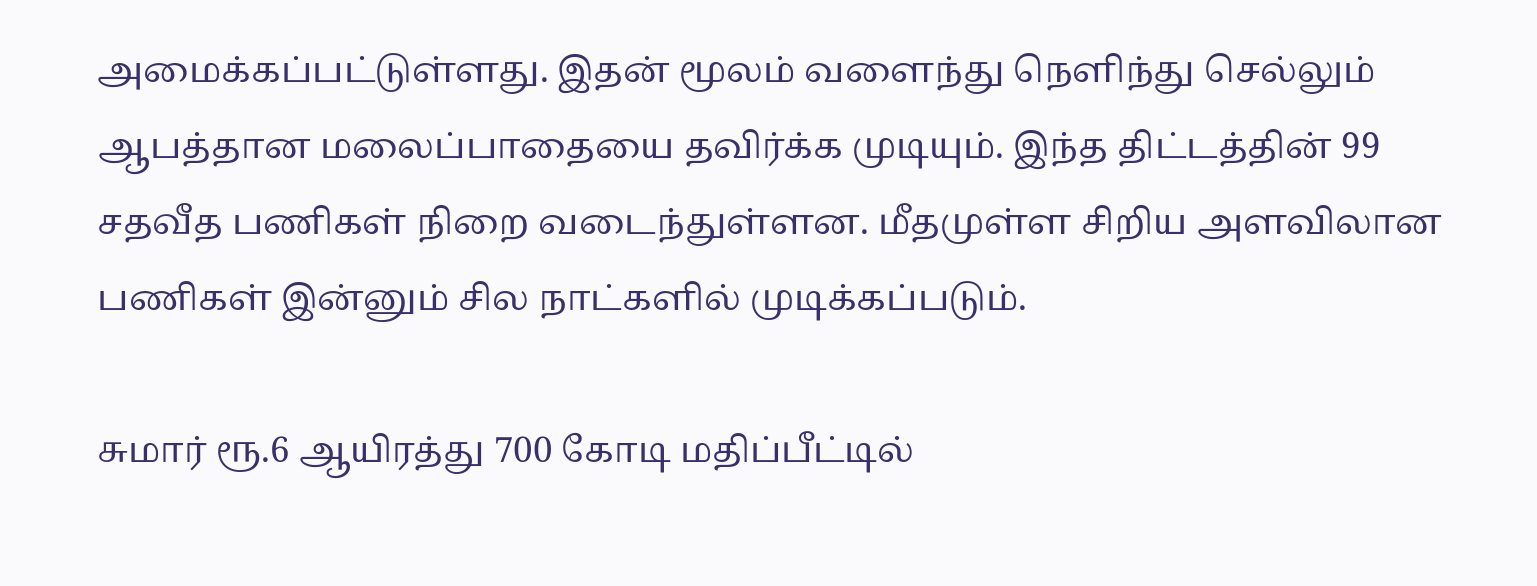அமைக்கப்பட்டுள்ளது. இதன் மூலம் வளைந்து நெளிந்து செல்லும் ஆபத்தான மலைப்பாதையை தவிர்க்க முடியும். இந்த திட்டத்தின் 99 சதவீத பணிகள் நிறை வடைந்துள்ளன. மீதமுள்ள சிறிய அளவிலான பணிகள் இன்னும் சில நாட்களில் முடிக்கப்படும்.

சுமார் ரூ.6 ஆயிரத்து 700 கோடி மதிப்பீட்டில்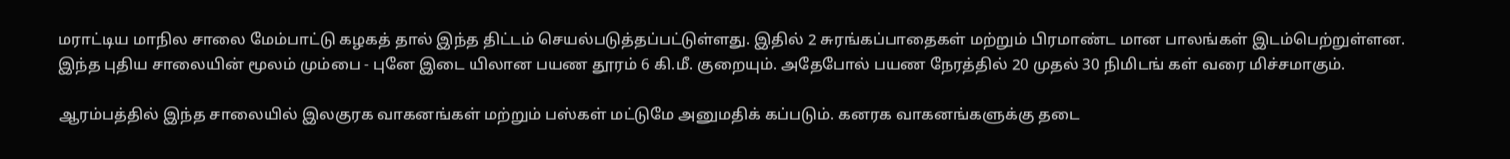மராட்டிய மாநில சாலை மேம்பாட்டு கழகத் தால் இந்த திட்டம் செயல்படுத்தப்பட்டுள்ளது. இதில் 2 சுரங்கப்பாதைகள் மற்றும் பிரமாண்ட மான பாலங்கள் இடம்பெற்றுள்ளன. இந்த புதிய சாலையின் மூலம் மும்பை - புனே இடை யிலான பயண தூரம் 6 கி.மீ. குறையும். அதேபோல் பயண நேரத்தில் 20 முதல் 30 நிமிடங் கள் வரை மிச்சமாகும்.

ஆரம்பத்தில் இந்த சாலையில் இலகுரக வாகனங்கள் மற்றும் பஸ்கள் மட்டுமே அனுமதிக் கப்படும். கனரக வாகனங்களுக்கு தடை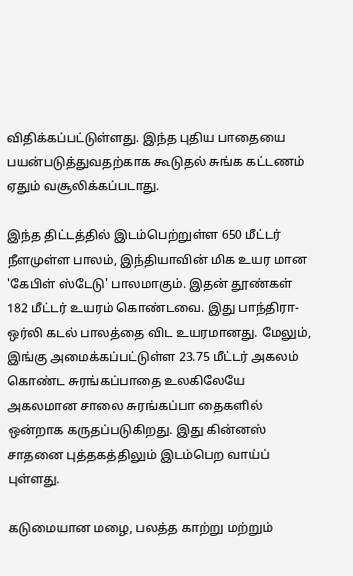விதிக்கப்பட்டுள்ளது. இந்த புதிய பாதையை பயன்படுத்துவதற்காக கூடுதல் சுங்க கட்டணம் ஏதும் வசூலிக்கப்படாது.

இந்த திட்டத்தில் இடம்பெற்றுள்ள 650 மீட்டர் நீளமுள்ள பாலம், இந்தியாவின் மிக உயர மான 'கேபிள் ஸ்டேடு' பாலமாகும். இதன் தூண்கள் 182 மீட்டர் உயரம் கொண்டவை. இது பாந்திரா- ஒர்லி கடல் பாலத்தை விட உயரமானது. மேலும், இங்கு அமைக்கப்பட்டுள்ள 23.75 மீட்டர் அகலம் கொண்ட சுரங்கப்பாதை உலகிலேயே அகலமான சாலை சுரங்கப்பா தைகளில் ஒன்றாக கருதப்படுகிறது. இது கின்னஸ் சாதனை புத்தகத்திலும் இடம்பெற வாய்ப் புள்ளது.

கடுமையான மழை, பலத்த காற்று மற்றும்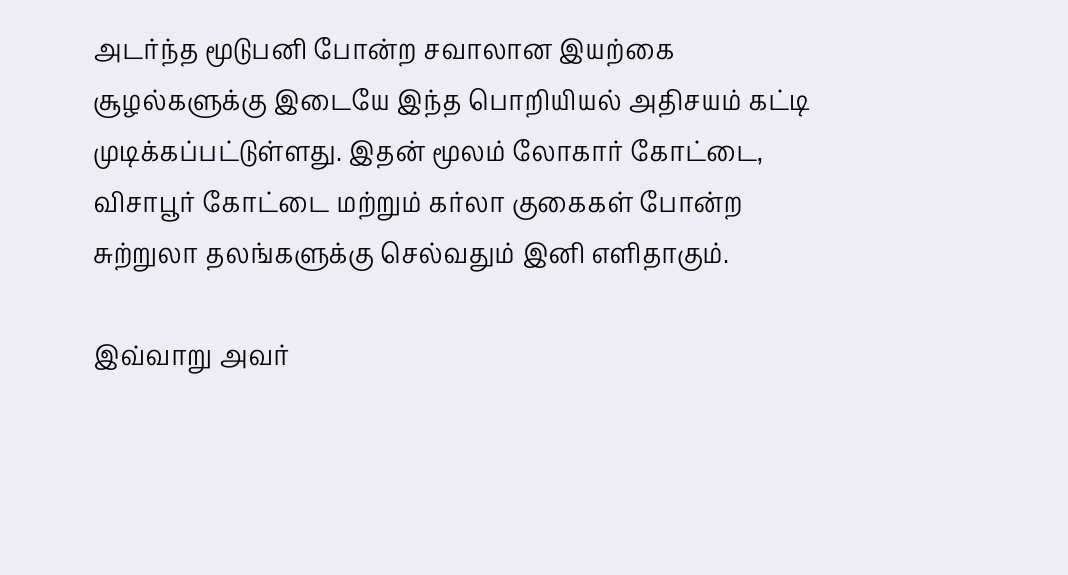அடர்ந்த மூடுபனி போன்ற சவாலான இயற்கை சூழல்களுக்கு இடையே இந்த பொறியியல் அதிசயம் கட்டி முடிக்கப்பட்டுள்ளது. இதன் மூலம் லோகார் கோட்டை, விசாபூர் கோட்டை மற்றும் கர்லா குகைகள் போன்ற சுற்றுலா தலங்களுக்கு செல்வதும் இனி எளிதாகும்.

இவ்வாறு அவர்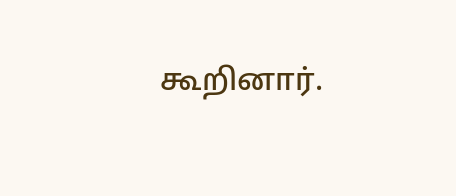கூறினார்.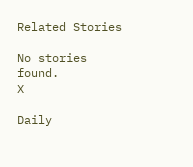Related Stories

No stories found.
X

Daily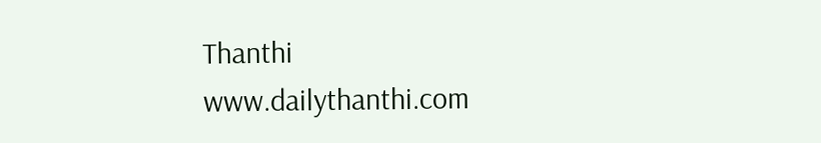Thanthi
www.dailythanthi.com